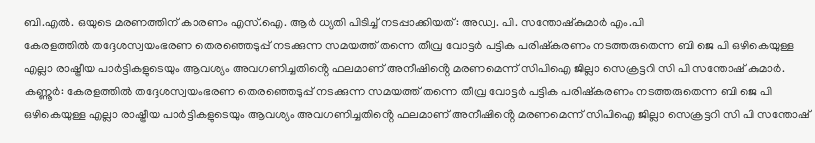ബി.എൽ. ഒയുടെ മരണത്തിന് കാരണം എസ്.ഐ. ആർ ധ്യതി പിടിച്ച് നടപ്പാക്കിയത്: അഡ്വ. പി. സന്തോഷ്കുമാർ എം.പി
കേരളത്തിൽ തദ്ദേശസ്വയംഭരണ തെരഞ്ഞെടുപ്പ് നടക്കുന്ന സമയത്ത് തന്നെ തീവ്ര വോട്ടർ പട്ടിക പരിഷ്കരണം നടത്തരുതെന്ന ബി ജെ പി ഒഴികെയുള്ള എല്ലാ രാഷ്ട്രീയ പാർട്ടികളുടെയും ആവശ്യം അവഗണിച്ചതിൻ്റെ ഫലമാണ് അനീഷിൻ്റെ മരണമെന്ന് സിപിഐ ജില്ലാ സെക്രട്ടറി സി പി സന്തോഷ് കുമാർ.
കണ്ണൂർ: കേരളത്തിൽ തദ്ദേശസ്വയംഭരണ തെരഞ്ഞെടുപ്പ് നടക്കുന്ന സമയത്ത് തന്നെ തീവ്ര വോട്ടർ പട്ടിക പരിഷ്കരണം നടത്തരുതെന്ന ബി ജെ പി ഒഴികെയുള്ള എല്ലാ രാഷ്ട്രീയ പാർട്ടികളുടെയും ആവശ്യം അവഗണിച്ചതിൻ്റെ ഫലമാണ് അനീഷിൻ്റെ മരണമെന്ന് സിപിഐ ജില്ലാ സെക്രട്ടറി സി പി സന്തോഷ്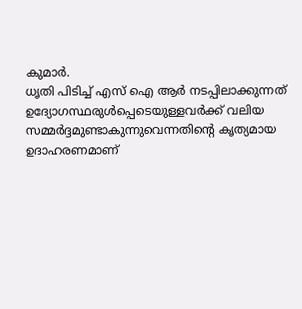കുമാർ.
ധൃതി പിടിച്ച് എസ് ഐ ആർ നടപ്പിലാക്കുന്നത് ഉദ്യോഗസ്ഥരുൾപ്പെടെയുള്ളവർക്ക് വലിയ സമ്മർദ്ദമുണ്ടാകുന്നുവെന്നതിൻ്റെ കൃത്യമായ ഉദാഹരണമാണ്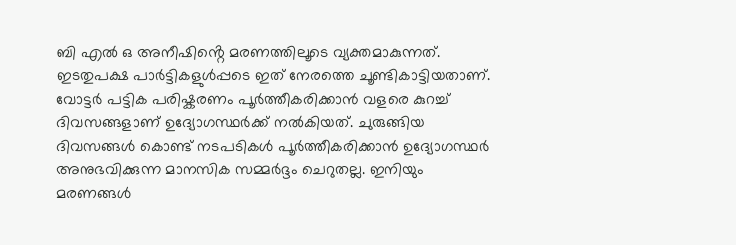ബി എൽ ഒ അനീഷിൻ്റെ മരണത്തിലൂടെ വ്യക്തമാകുന്നത്. ഇടതുപക്ഷ പാർട്ടികളുൾപ്പടെ ഇത് നേരത്തെ ചൂണ്ടികാട്ടിയതാണ്. വോട്ടർ പട്ടിക പരിഷ്കരണം പൂർത്തീകരിക്കാൻ വളരെ കുറച്ച് ദിവസങ്ങളാണ് ഉദ്യോഗസ്ഥർക്ക് നൽകിയത്. ചുരുങ്ങിയ ദിവസങ്ങൾ കൊണ്ട് നടപടികൾ പൂർത്തീകരിക്കാൻ ഉദ്യോഗസ്ഥർ അനുഭവിക്കുന്ന മാനസിക സമ്മർദ്ദം ചെറുതല്ല. ഇനിയും മരണങ്ങൾ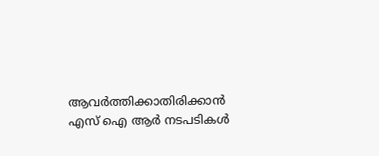ആവർത്തിക്കാതിരിക്കാൻ എസ് ഐ ആർ നടപടികൾ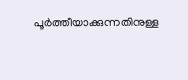പൂർത്തീയാക്കുന്നതിനുള്ള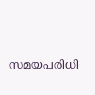സമയപരിധി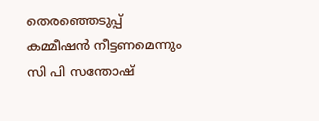തെരഞ്ഞെടുപ്പ് കമ്മീഷൻ നീട്ടണമെന്നും സി പി സന്തോഷ്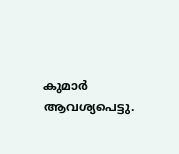കുമാർ ആവശ്യപെട്ടു.